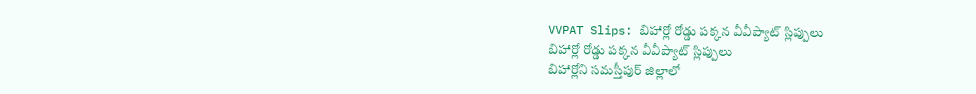VVPAT Slips: బిహార్లో రోడ్డు పక్కన వీవీప్యాట్ స్లిప్పులు
బిహార్లో రోడ్డు పక్కన వీవీప్యాట్ స్లిప్పులు
బిహార్లోని సమస్తీపుర్ జిల్లాలో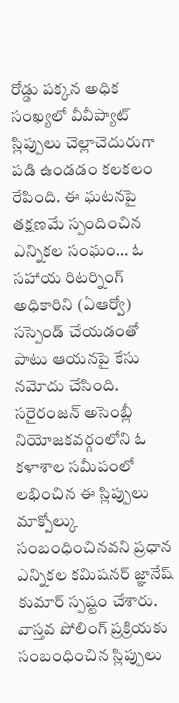రోడ్డు పక్కన అధిక సంఖ్యలో వీవీప్యాట్ స్లిప్పులు చెల్లాచెదురుగా పడి ఉండడం కలకలం రేపింది. ఈ ఘటనపై తక్షణమే స్పందించిన ఎన్నికల సంఘం… ఓ సహాయ రిటర్నింగ్ అధికారిని (ఏఆర్వో) సస్పెండ్ చేయడంతో పాటు ఆయనపై కేసు నమోదు చేసింది. సరైరంజన్ అసెంబ్లీ నియోజకవర్గంలోని ఓ కళాశాల సమీపంలో లభించిన ఈ స్లిప్పులు మాక్పోల్కు సంబంధించినవని ప్రధాన ఎన్నికల కమిషనర్ జ్ఞానేష్ కుమార్ స్పష్టం చేశారు. వాస్తవ పోలింగ్ ప్రక్రియకు సంబంధించిన స్లిప్పులు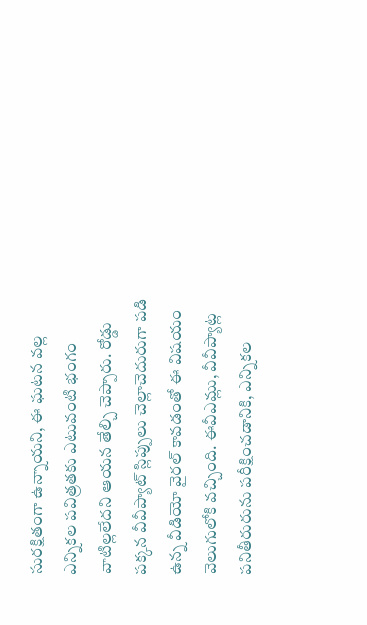సురక్షితంగా ఉన్నాయని, ఈ ఘటన వల్ల ఎన్నికల పవిత్రతకు ఎటువంటి భంగం వాటిల్లలేదని ఆయన తేల్చి చెప్పారు. రోడ్డు పక్కన వీవీప్యాట్ స్లిప్పులు చెల్లాచెదురుగా పడి ఉన్న వీడియో వైరల్ కావడంతో ఈ విషయం వెలుగులోకి వచ్చింది. ఈవీఎమ్లు, వీవీప్యాట్ల పనితీరురును పరీక్షించడానికి, ఎన్నికల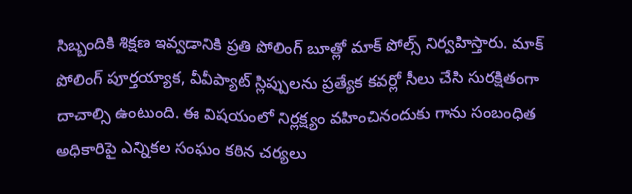సిబ్బందికి శిక్షణ ఇవ్వడానికి ప్రతి పోలింగ్ బూత్లో మాక్ పోల్స్ నిర్వహిస్తారు. మాక్ పోలింగ్ పూర్తయ్యాక, వీవీప్యాట్ స్లిప్పులను ప్రత్యేక కవర్లో సీలు చేసి సురక్షితంగా దాచాల్సి ఉంటుంది. ఈ విషయంలో నిర్లక్ష్యం వహించినందుకు గాను సంబంధిత అధికారిపై ఎన్నికల సంఘం కఠిన చర్యలు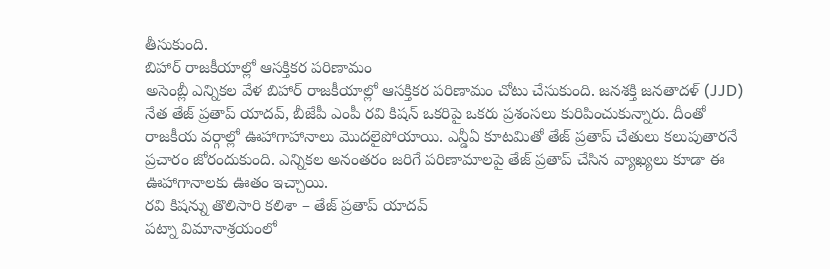తీసుకుంది.
బిహార్ రాజకీయాల్లో ఆసక్తికర పరిణామం
అసెంబ్లీ ఎన్నికల వేళ బిహార్ రాజకీయాల్లో ఆసక్తికర పరిణామం చోటు చేసుకుంది. జనశక్తి జనతాదళ్ (JJD) నేత తేజ్ ప్రతాప్ యాదవ్, బీజేపీ ఎంపీ రవి కిషన్ ఒకరిపై ఒకరు ప్రశంసలు కురిపించుకున్నారు. దీంతో రాజకీయ వర్గాల్లో ఊహాగాహానాలు మొదలైపోయాయి. ఎన్డీఏ కూటమితో తేజ్ ప్రతాప్ చేతులు కలుపుతారనే ప్రచారం జోరందుకుంది. ఎన్నికల అనంతరం జరిగే పరిణామాలపై తేజ్ ప్రతాప్ చేసిన వ్యాఖ్యలు కూడా ఈ ఊహాగానాలకు ఊతం ఇచ్చాయి.
రవి కిషన్ను తొలిసారి కలిశా – తేజ్ ప్రతాప్ యాదవ్
పట్నా విమానాశ్రయంలో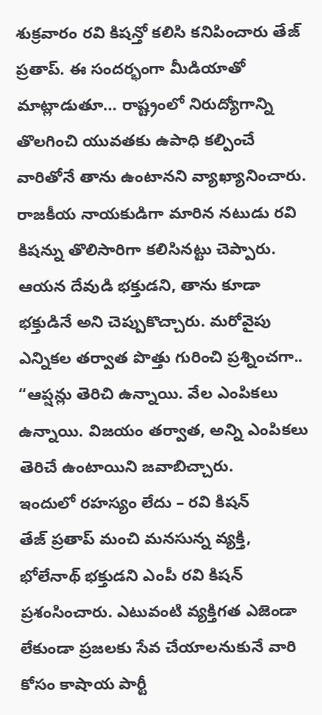శుక్రవారం రవి కిషన్తో కలిసి కనిపించారు తేజ్ ప్రతాప్. ఈ సందర్భంగా మీడియాతో మాట్లాడుతూ… రాష్ట్రంలో నిరుద్యోగాన్ని తొలగించి యువతకు ఉపాధి కల్పించే వారితోనే తాను ఉంటానని వ్యాఖ్యానించారు. రాజకీయ నాయకుడిగా మారిన నటుడు రవి కిషన్ను తొలిసారిగా కలిసినట్టు చెప్పారు. ఆయన దేవుడి భక్తుడని, తాను కూడా భక్తుడినే అని చెప్పుకొచ్చారు. మరోవైపు ఎన్నికల తర్వాత పొత్తు గురించి ప్రశ్నించగా.. “ఆప్షన్లు తెరిచి ఉన్నాయి. వేల ఎంపికలు ఉన్నాయి. విజయం తర్వాత, అన్ని ఎంపికలు తెరిచే ఉంటాయిని జవాబిచ్చారు.
ఇందులో రహస్యం లేదు – రవి కిషన్
తేజ్ ప్రతాప్ మంచి మనసున్న వ్యక్తి, భోలేనాథ్ భక్తుడని ఎంపీ రవి కిషన్ ప్రశంసించారు. ఎటువంటి వ్యక్తిగత ఎజెండా లేకుండా ప్రజలకు సేవ చేయాలనుకునే వారి కోసం కాషాయ పార్టీ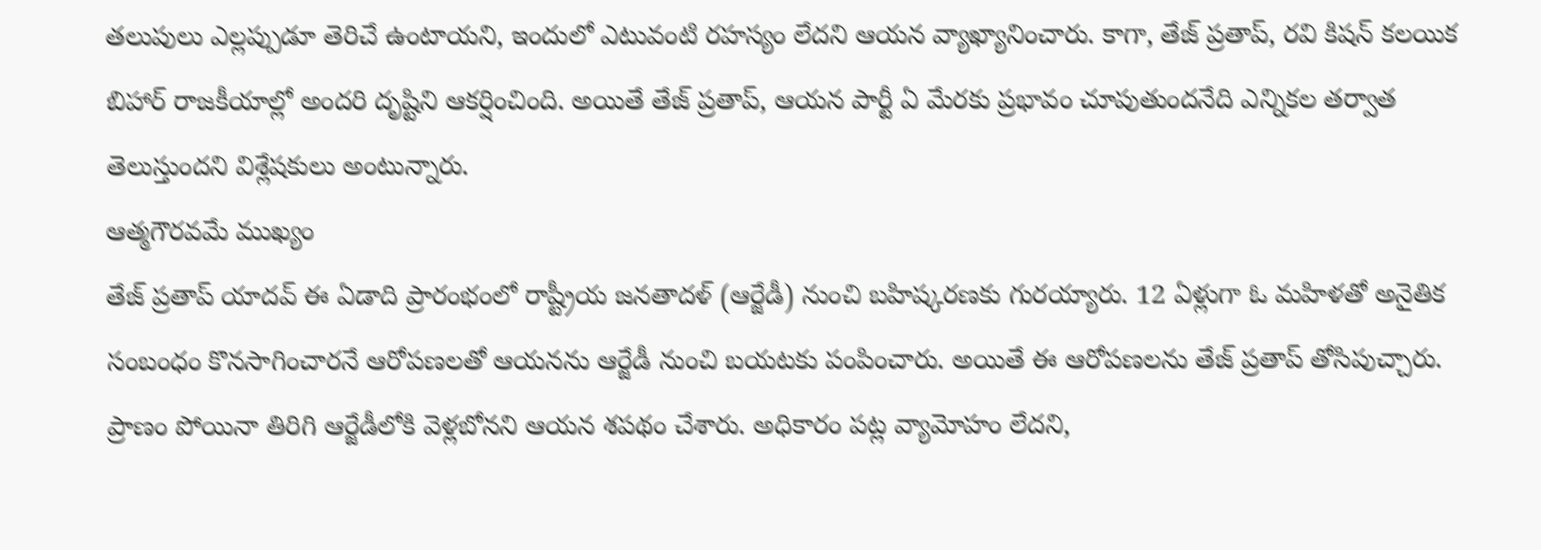తలుపులు ఎల్లప్పుడూ తెరిచే ఉంటాయని, ఇందులో ఎటువంటి రహస్యం లేదని ఆయన వ్యాఖ్యానించారు. కాగా, తేజ్ ప్రతాప్, రవి కిషన్ కలయిక బిహార్ రాజకీయాల్లో అందరి దృష్టిని ఆకర్షించింది. అయితే తేజ్ ప్రతాప్, ఆయన పార్టీ ఏ మేరకు ప్రభావం చూపుతుందనేది ఎన్నికల తర్వాత తెలుస్తుందని విశ్లేషకులు అంటున్నారు.
ఆత్మగౌరవమే ముఖ్యం
తేజ్ ప్రతాప్ యాదవ్ ఈ ఏడాది ప్రారంభంలో రాష్ట్రీయ జనతాదళ్ (ఆర్జేడీ) నుంచి బహిష్కరణకు గురయ్యారు. 12 ఏళ్లుగా ఓ మహిళతో అనైతిక సంబంధం కొనసాగించారనే ఆరోపణలతో ఆయనను ఆర్జేడీ నుంచి బయటకు పంపించారు. అయితే ఈ ఆరోపణలను తేజ్ ప్రతాప్ తోసిపుచ్చారు. ప్రాణం పోయినా తిరిగి ఆర్జేడీలోకి వెళ్లబోనని ఆయన శపథం చేశారు. అధికారం పట్ల వ్యామోహం లేదని,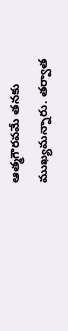ఆత్మగౌరవమే తనకు ముఖ్యమన్నారు. తర్వాత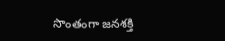సొంతంగా జనశక్తి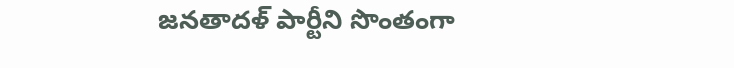జనతాదళ్ పార్టీని సొంతంగా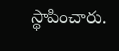స్థాపించారు.